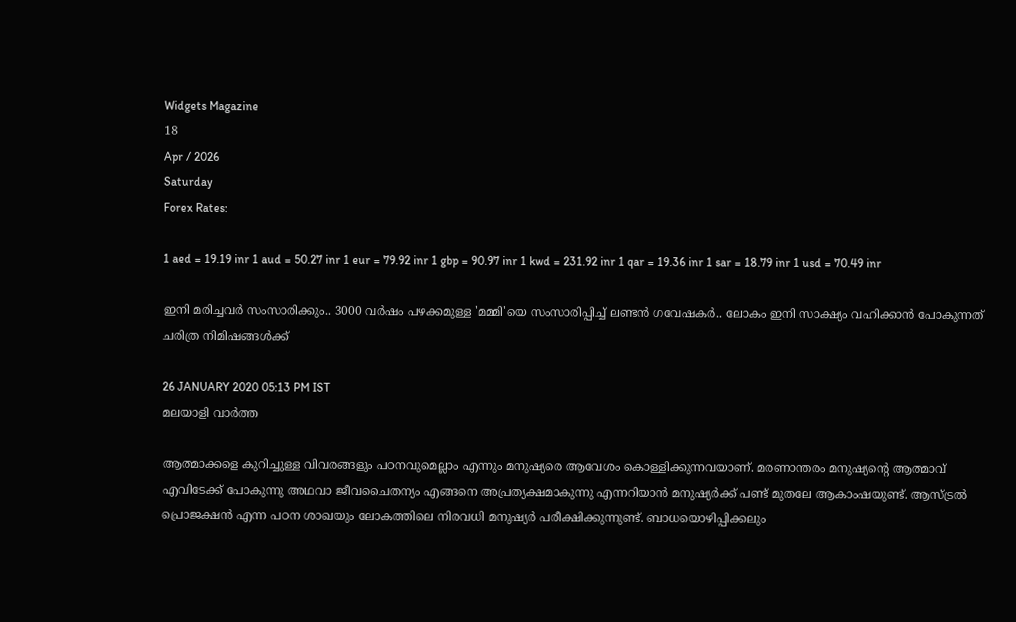Widgets Magazine
18
Apr / 2026
Saturday
Forex Rates:

1 aed = 19.19 inr 1 aud = 50.27 inr 1 eur = 79.92 inr 1 gbp = 90.97 inr 1 kwd = 231.92 inr 1 qar = 19.36 inr 1 sar = 18.79 inr 1 usd = 70.49 inr

ഇനി മരിച്ചവർ സംസാരിക്കും.. 3000 വർഷം പഴക്കമുള്ള 'മമ്മി'യെ സംസാരിപ്പിച്ച് ലണ്ടൻ ഗവേഷകർ.. ലോകം ഇനി സാക്ഷ്യം വഹിക്കാൻ പോകുന്നത് ചരിത്ര നിമിഷങ്ങൾക്ക്

26 JANUARY 2020 05:13 PM IST
മലയാളി വാര്‍ത്ത

ആത്മാക്കളെ കുറിച്ചുള്ള വിവരങ്ങളും പഠനവുമെല്ലാം എന്നും മനുഷ്യരെ ആവേശം കൊള്ളിക്കുന്നവയാണ്. മരണാന്തരം മനുഷ്യന്റെ ആത്മാവ് എവിടേക്ക് പോകുന്നു അഥവാ ജീവചൈതന്യം എങ്ങനെ അപ്രത്യക്ഷമാകുന്നു എന്നറിയാൻ മനുഷ്യർക്ക് പണ്ട് മുതലേ ആകാംഷയുണ്ട്. ആസ്ട്രൽ പ്രൊജക്ഷൻ എന്ന പഠന ശാഖയും ലോകത്തിലെ നിരവധി മനുഷ്യർ പരീക്ഷിക്കുന്നുണ്ട്. ബാധയൊഴിപ്പിക്കലും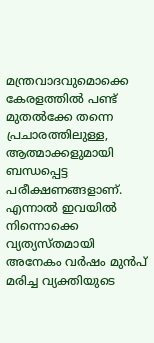മന്ത്രവാദവുമൊക്കെ കേരളത്തിൽ പണ്ട് മുതൽക്കേ തന്നെ പ്രചാരത്തിലുള്ള, ആത്മാക്കളുമായി ബന്ധപ്പെട്ട പരീക്ഷണങ്ങളാണ്. എന്നാൽ ഇവയിൽ നിന്നൊക്കെ വ്യത്യസ്തമായി അനേകം വർഷം മുൻപ് മരിച്ച വ്യക്തിയുടെ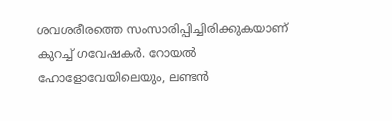ശവശരീരത്തെ സംസാരിപ്പിച്ചിരിക്കുകയാണ് കുറച്ച് ഗവേഷകർ. റോയൽ ഹോളോവേയിലെയും, ലണ്ടൻ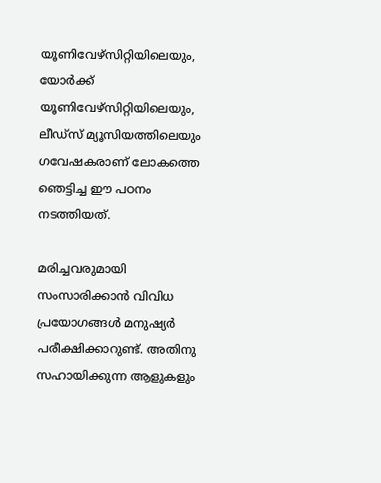യൂണിവേഴ്സിറ്റിയിലെയും, യോർക്ക് യൂണിവേഴ്സിറ്റിയിലെയും, ലീഡ്സ് മ്യൂസിയത്തിലെയും ഗവേഷകരാണ് ലോകത്തെ ഞെട്ടിച്ച ഈ പഠനം നടത്തിയത്.

മരിച്ചവരുമായി സംസാരിക്കാൻ വിവിധ പ്രയോഗങ്ങൾ മനുഷ്യർ പരീക്ഷിക്കാറുണ്ട്. അതിനു സഹായിക്കുന്ന ആളുകളും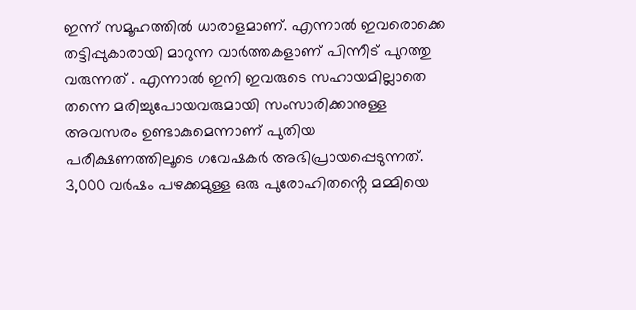ഇന്ന് സമൂഹത്തിൽ ധാരാളമാണ്. എന്നാൽ ഇവരൊക്കെ തട്ടിപ്പുകാരായി മാറുന്ന വാർത്തകളാണ് പിന്നീട് പുറത്തു വരുന്നത് . എന്നാൽ ഇനി ഇവരുടെ സഹായമില്ലാതെ തന്നെ മരിച്ചുപോയവരുമായി സംസാരിക്കാനുള്ള അവസരം ഉണ്ടാകുമെന്നാണ് പുതിയ പരീക്ഷണത്തിലൂടെ ഗവേഷകർ അഭിപ്രായപ്പെടുന്നത്. 3,000 വർഷം പഴക്കമുള്ള ഒരു പുരോഹിതൻ്റെ മമ്മിയെ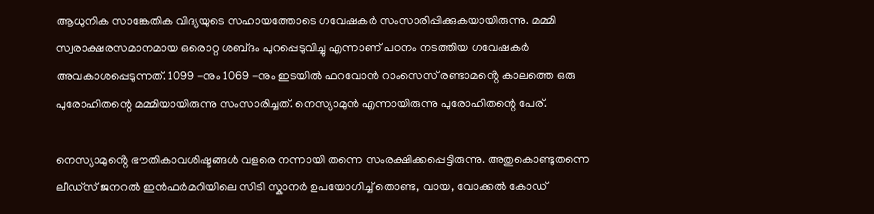ആധുനിക സാങ്കേതിക വിദ്യയുടെ സഹായത്തോടെ ഗവേഷകർ സംസാരിപ്പിക്കുകയായിരുന്നു. മമ്മി സ്വരാക്ഷരസമാനമായ ഒരൊറ്റ ശബ്‌ദം പുറപ്പെടുവിച്ചു എന്നാണ് പഠനം നടത്തിയ ഗവേഷകർ അവകാശപ്പെടുന്നത്. 1099 -നും 1069 -നും ഇടയിൽ ഫറവോൻ റാംസെസ് രണ്ടാമൻ്റെ കാലത്തെ ഒരു പുരോഹിതന്റെ മമ്മിയായിരുന്നു സംസാരിച്ചത്. നെസ്യാമുൻ എന്നായിരുന്നു പുരോഹിതന്റെ പേര്.

നെസ്യാമുൻ്റെ ഭൗതികാവശിഷ്ടങ്ങൾ വളരെ നന്നായി തന്നെ സംരക്ഷിക്കപ്പെട്ടിരുന്നു. അതുകൊണ്ടുതന്നെ ലീഡ്സ് ജനറൽ ഇൻഫർമറിയിലെ സിടി സ്കാനർ ഉപയോഗിച്ച് തൊണ്ട, വായ, വോക്കൽ കോഡ്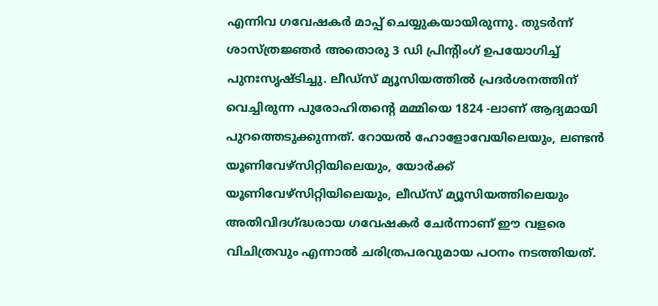എന്നിവ ഗവേഷകർ മാപ്പ് ചെയ്യുകയായിരുന്നു. തുടർന്ന് ശാസ്ത്രജ്ഞർ അതൊരു 3 ഡി പ്രിന്റിംഗ് ഉപയോഗിച്ച് പുനഃസൃഷ്ടിച്ചു. ലീഡ്‌സ് മ്യൂസിയത്തിൽ പ്രദർശനത്തിന് വെച്ചിരുന്ന പുരോഹിതൻ്റെ മമ്മിയെ 1824 -ലാണ് ആദ്യമായി പുറത്തെടുക്കുന്നത്. റോയൽ ഹോളോവേയിലെയും, ലണ്ടൻ യൂണിവേഴ്സിറ്റിയിലെയും, യോർക്ക് യൂണിവേഴ്സിറ്റിയിലെയും, ലീഡ്സ് മ്യൂസിയത്തിലെയും അതിവിദഗ്ദ്ധരായ ഗവേഷകർ ചേർന്നാണ് ഈ വളരെ വിചിത്രവും എന്നാൽ ചരിത്രപരവുമായ പഠനം നടത്തിയത്.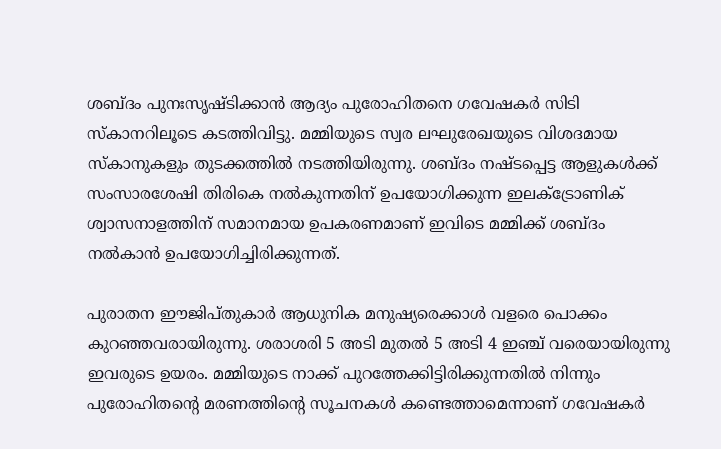ശബ്‌ദം പുനഃസൃഷ്‌ടിക്കാൻ ആദ്യം പുരോഹിതനെ ഗവേഷകർ സിടി സ്‍കാനറിലൂടെ കടത്തിവിട്ടു. മമ്മിയുടെ സ്വര ലഘുരേഖയുടെ വിശദമായ സ്കാനുകളും തുടക്കത്തിൽ നടത്തിയിരുന്നു. ശബ്‌ദം നഷ്‌ടപ്പെട്ട ആളുകൾക്ക് സംസാരശേഷി തിരികെ നൽകുന്നതിന് ഉപയോഗിക്കുന്ന ഇലക്ട്രോണിക് ശ്വാസനാളത്തിന് സമാനമായ ഉപകരണമാണ് ഇവിടെ മമ്മിക്ക് ശബ്‍ദം നല്‍കാന്‍ ഉപയോഗിച്ചിരിക്കുന്നത്.

പുരാതന ഈജിപ്തുകാർ ആധുനിക മനുഷ്യരെക്കാൾ വളരെ പൊക്കം കുറഞ്ഞവരായിരുന്നു. ശരാശരി 5 അടി മുതൽ 5 അടി 4 ഇഞ്ച് വരെയായിരുന്നു ഇവരുടെ ഉയരം. മമ്മിയുടെ നാക്ക് പുറത്തേക്കിട്ടിരിക്കുന്നതിൽ നിന്നും പുരോഹിതന്റെ മരണത്തിന്റെ സൂചനകൾ കണ്ടെത്താമെന്നാണ് ഗവേഷകർ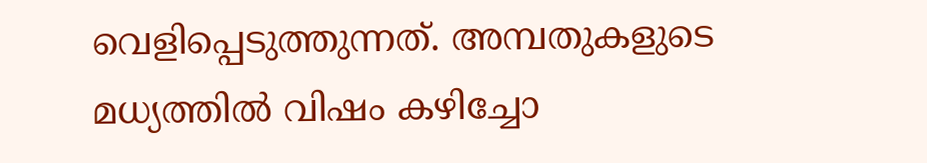വെളിപ്പെടുത്തുന്നത്. അമ്പതുകളുടെ മധ്യത്തിൽ വിഷം കഴിച്ചോ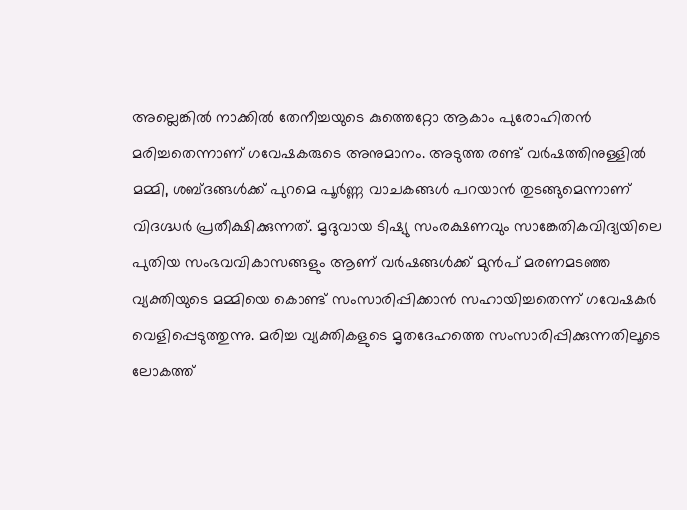അല്ലെങ്കിൽ നാക്കിൽ തേനീച്ചയുടെ കുത്തെറ്റോ ആകാം പുരോഹിതൻ മരിച്ചതെന്നാണ് ഗവേഷകരുടെ അനുമാനം. അടുത്ത രണ്ട് വർഷത്തിനുള്ളിൽ മമ്മി, ശബ്ദങ്ങൾക്ക് പുറമെ പൂർണ്ണ വാചകങ്ങൾ പറയാൻ തുടങ്ങുമെന്നാണ് വിദഗ്ദ്ധർ പ്രതീക്ഷിക്കുന്നത്. മൃദുവായ ടിഷ്യു സംരക്ഷണവും സാങ്കേതികവിദ്യയിലെ പുതിയ സംഭവവികാസങ്ങളും ആണ് വർഷങ്ങൾക്ക് മുൻപ് മരണമടഞ്ഞ വ്യക്തിയുടെ മമ്മിയെ കൊണ്ട് സംസാരിപ്പിക്കാൻ സഹായിച്ചതെന്ന് ഗവേഷകർ വെളിപ്പെടുത്തുന്നു. മരിച്ച വ്യക്തികളുടെ മൃതദേഹത്തെ സംസാരിപ്പിക്കുന്നതിലൂടെ ലോകത്ത്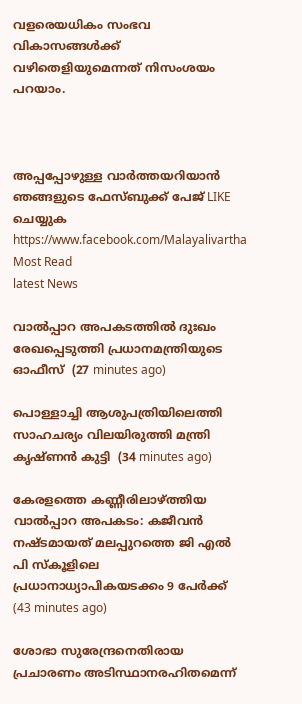വളരെയധികം സംഭവ വികാസങ്ങൾക്ക് വഴിതെളിയുമെന്നത് നിസംശയം പറയാം.



അപ്പപ്പോഴുള്ള വാര്‍ത്തയറിയാന്‍ ഞങ്ങളുടെ ഫേസ്‌ബുക്ക്‌ പേജ് LIKE ചെയ്യുക
https://www.facebook.com/Malayalivartha
Most Read
latest News

വാല്‍പ്പാറ അപകടത്തില്‍ ദുഃഖം രേഖപ്പെടുത്തി പ്രധാനമന്ത്രിയുടെ ഓഫീസ്  (27 minutes ago)

പൊള്ളാച്ചി ആശുപത്രിയിലെത്തി സാഹചര്യം വിലയിരുത്തി മന്ത്രി കൃഷ്ണന്‍ കുട്ടി  (34 minutes ago)

കേരളത്തെ കണ്ണീരിലാഴ്ത്തിയ വാല്‍പ്പാറ അപകടം: കജീവന്‍ നഷ്ടമായത് മലപ്പുറത്തെ ജി എല്‍ പി സ്‌കൂളിലെ പ്രധാനാധ്യാപികയടക്കം 9 പേര്‍ക്ക്  (43 minutes ago)

ശോഭാ സുരേന്ദ്രനെതിരായ പ്രചാരണം അടിസ്ഥാനരഹിതമെന്ന്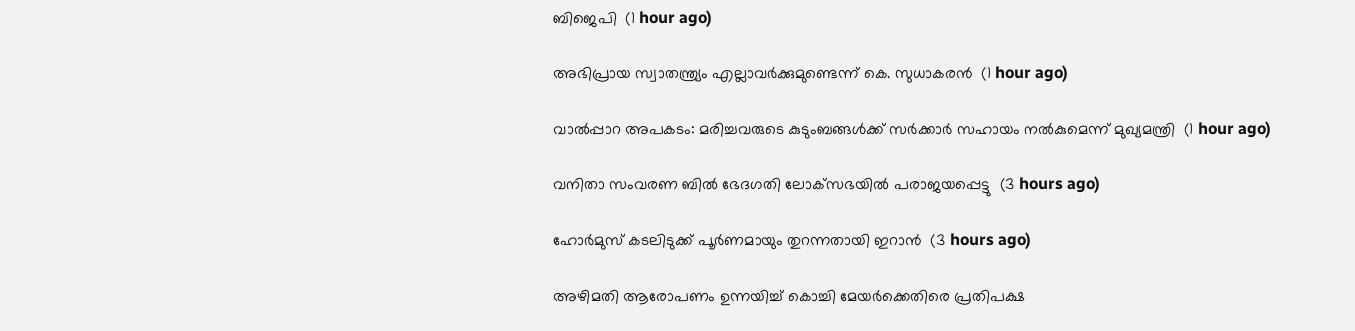ബിജെപി  (1 hour ago)

അഭിപ്രായ സ്വാതന്ത്ര്യം എല്ലാവര്‍ക്കുമുണ്ടെന്ന് കെ. സുധാകരന്‍  (1 hour ago)

വാല്‍പ്പാറ അപകടം: മരിച്ചവരുടെ കുടുംബങ്ങള്‍ക്ക് സര്‍ക്കാര്‍ സഹായം നല്‍കുമെന്ന് മുഖ്യമന്ത്രി  (1 hour ago)

വനിതാ സംവരണ ബില്‍ ഭേദഗതി ലോക്‌സഭയില്‍ പരാജയപ്പെട്ടു  (3 hours ago)

ഹോര്‍മുസ് കടലിടുക്ക് പൂര്‍ണമായും തുറന്നതായി ഇറാന്‍  (3 hours ago)

അഴിമതി ആരോപണം ഉന്നയിച്ച് കൊച്ചി മേയര്‍ക്കെതിരെ പ്രതിപക്ഷ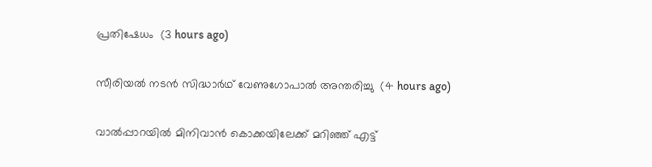പ്രതിഷേധം  (3 hours ago)

സീരിയല്‍ നടന്‍ സിദ്ധാര്‍ഥ് വേണുഗോപാല്‍ അന്തരിച്ചു  (4 hours ago)

വാല്‍പ്പാറയില്‍ മിനിവാന്‍ കൊക്കയിലേക്ക് മറിഞ്ഞ് എട്ട്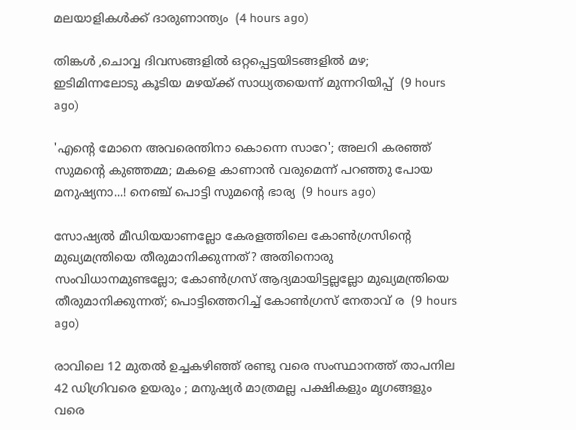മലയാളികള്‍ക്ക് ദാരുണാന്ത്യം  (4 hours ago)

തിങ്കൾ ,ചൊവ്വ ദിവസങ്ങളിൽ ഒറ്റപ്പെട്ടയിടങ്ങളിൽ മഴ; ഇടിമിന്നലോടു കൂടിയ മഴയ്ക്ക് സാധ്യതയെന്ന് മുന്നറിയിപ്പ്  (9 hours ago)

'എന്റെ മോനെ അവരെന്തിനാ കൊന്നെ സാറേ'; അലറി കരഞ്ഞ് സുമന്റെ കുഞ്ഞമ്മ; മകളെ കാണാൻ വരുമെന്ന് പറഞ്ഞു പോയ മനുഷ്യനാ...! നെഞ്ച് പൊട്ടി സുമന്റെ ഭാര്യ  (9 hours ago)

സോഷ്യൽ മീഡിയയാണല്ലോ കേരളത്തിലെ കോൺഗ്രസിന്റെ മുഖ്യമന്ത്രിയെ തീരുമാനിക്കുന്നത്? അതിനൊരു സംവിധാനമുണ്ടല്ലോ; കോൺഗ്രസ് ആദ്യമായിട്ടല്ലല്ലോ മുഖ്യമന്ത്രിയെ തീരുമാനിക്കുന്നത്; പൊട്ടിത്തെറിച്ച് കോൺഗ്രസ് നേതാവ് ര  (9 hours ago)

രാവിലെ 12 മുതൽ ഉച്ചകഴിഞ്ഞ് രണ്ടു വരെ സംസ്ഥാനത്ത് താപനില 42 ഡിഗ്രിവരെ ഉയരും ; മനുഷ്യർ മാത്രമല്ല പക്ഷികളും മൃഗങ്ങളും വരെ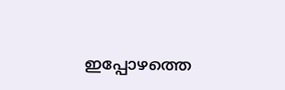ഇപ്പോഴത്തെ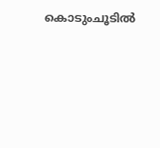കൊടുംചൂടിൽ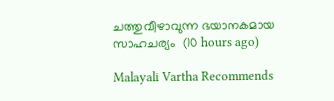ചത്തുവീഴാവുന്ന ഭയാനകമായ സാഹചര്യം  (10 hours ago)

Malayali Vartha Recommends